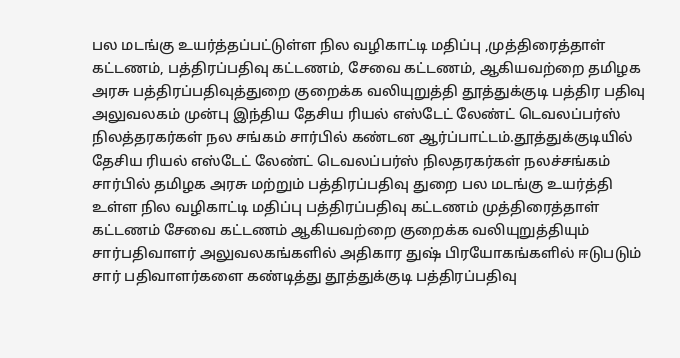பல மடங்கு உயர்த்தப்பட்டுள்ள நில வழிகாட்டி மதிப்பு ,முத்திரைத்தாள் கட்டணம், பத்திரப்பதிவு கட்டணம், சேவை கட்டணம், ஆகியவற்றை தமிழக அரசு பத்திரப்பதிவுத்துறை குறைக்க வலியுறுத்தி தூத்துக்குடி பத்திர பதிவு அலுவலகம் முன்பு இந்திய தேசிய ரியல் எஸ்டேட் லேண்ட் டெவலப்பர்ஸ் நிலத்தரகர்கள் நல சங்கம் சார்பில் கண்டன ஆர்ப்பாட்டம்.தூத்துக்குடியில் தேசிய ரியல் எஸ்டேட் லேண்ட் டெவலப்பர்ஸ் நிலதரகர்கள் நலச்சங்கம் சார்பில் தமிழக அரசு மற்றும் பத்திரப்பதிவு துறை பல மடங்கு உயர்த்தி உள்ள நில வழிகாட்டி மதிப்பு பத்திரப்பதிவு கட்டணம் முத்திரைத்தாள் கட்டணம் சேவை கட்டணம் ஆகியவற்றை குறைக்க வலியுறுத்தியும் சார்பதிவாளர் அலுவலகங்களில் அதிகார துஷ் பிரயோகங்களில் ஈடுபடும் சார் பதிவாளர்களை கண்டித்து தூத்துக்குடி பத்திரப்பதிவு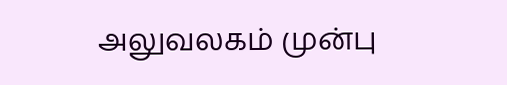அலுவலகம் முன்பு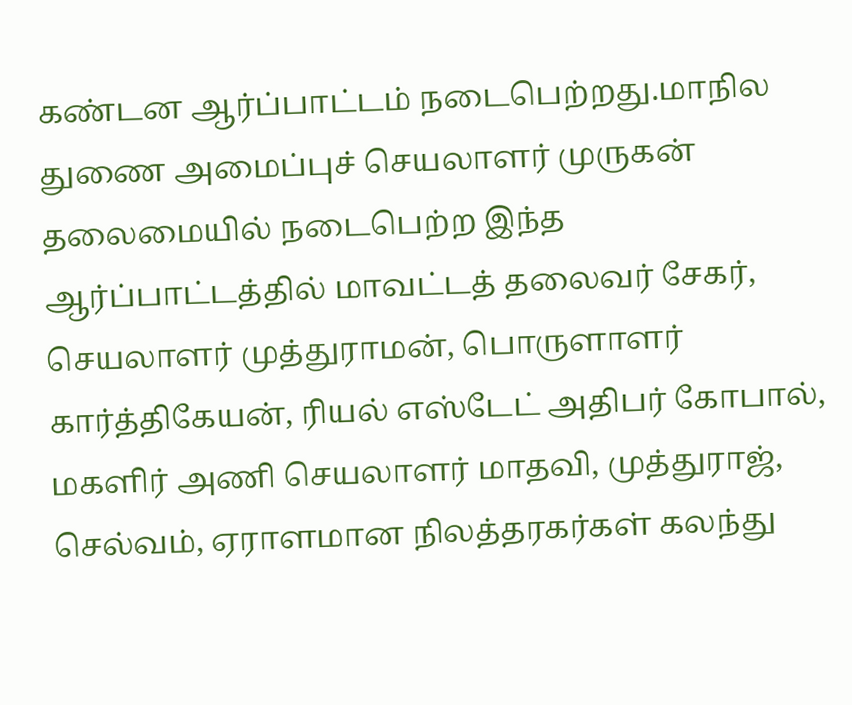கண்டன ஆர்ப்பாட்டம் நடைபெற்றது.மாநில துணை அமைப்புச் செயலாளர் முருகன் தலைமையில் நடைபெற்ற இந்த ஆர்ப்பாட்டத்தில் மாவட்டத் தலைவர் சேகர், செயலாளர் முத்துராமன், பொருளாளர் கார்த்திகேயன், ரியல் எஸ்டேட் அதிபர் கோபால், மகளிர் அணி செயலாளர் மாதவி, முத்துராஜ், செல்வம், ஏராளமான நிலத்தரகர்கள் கலந்து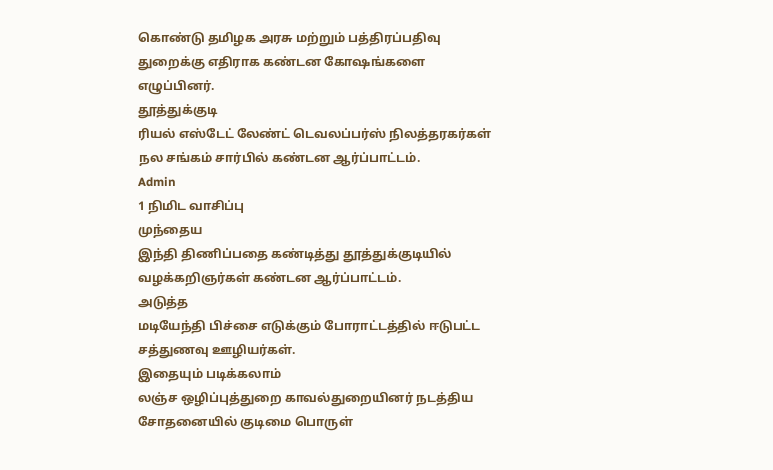கொண்டு தமிழக அரசு மற்றும் பத்திரப்பதிவு துறைக்கு எதிராக கண்டன கோஷங்களை எழுப்பினர்.
தூத்துக்குடி
ரியல் எஸ்டேட் லேண்ட் டெவலப்பர்ஸ் நிலத்தரகர்கள் நல சங்கம் சார்பில் கண்டன ஆர்ப்பாட்டம்.
Admin
1 நிமிட வாசிப்பு
முந்தைய
இந்தி திணிப்பதை கண்டித்து தூத்துக்குடியில் வழக்கறிஞர்கள் கண்டன ஆர்ப்பாட்டம்.
அடுத்த
மடியேந்தி பிச்சை எடுக்கும் போராட்டத்தில் ஈடுபட்ட சத்துணவு ஊழியர்கள்.
இதையும் படிக்கலாம்
லஞ்ச ஒழிப்புத்துறை காவல்துறையினர் நடத்திய சோதனையில் குடிமை பொருள்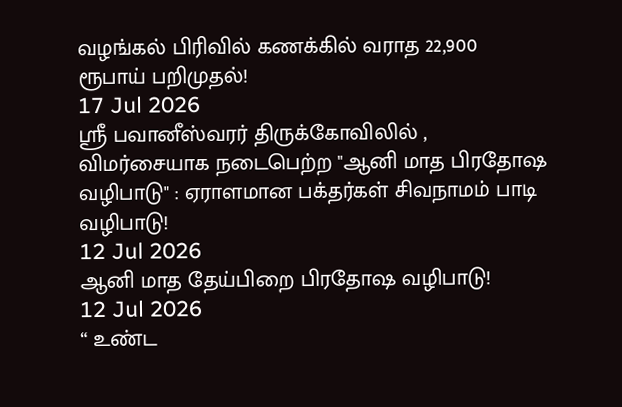வழங்கல் பிரிவில் கணக்கில் வராத 22,900 ரூபாய் பறிமுதல்!
17 Jul 2026
ஸ்ரீ பவானீஸ்வரர் திருக்கோவிலில் , விமர்சையாக நடைபெற்ற "ஆனி மாத பிரதோஷ வழிபாடு" : ஏராளமான பக்தர்கள் சிவநாமம் பாடி வழிபாடு!
12 Jul 2026
ஆனி மாத தேய்பிறை பிரதோஷ வழிபாடு!
12 Jul 2026
“ உண்ட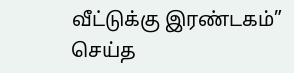வீட்டுக்கு இரண்டகம்” செய்த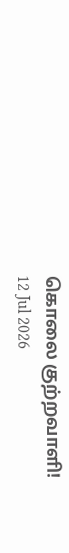கொலை குற்றவாளி!
12 Jul 2026